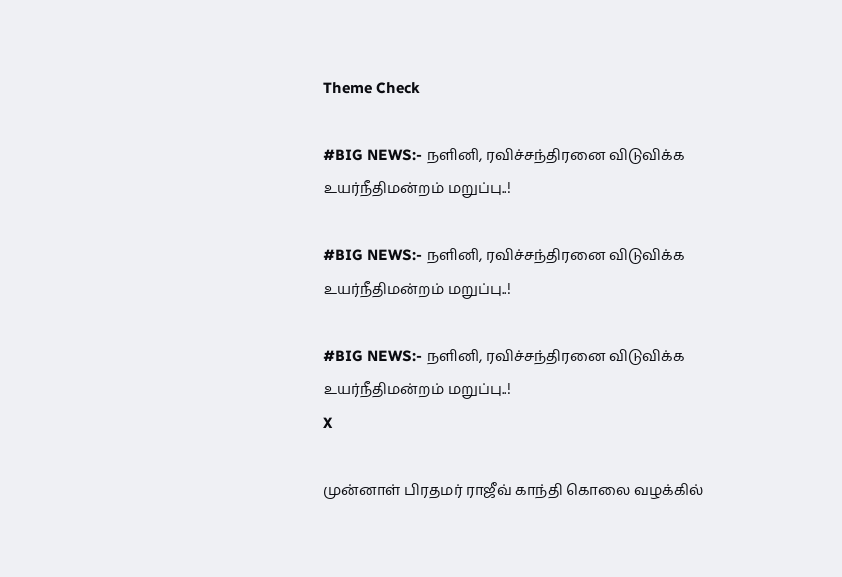Theme Check

#BIG NEWS:- நளினி, ரவிச்சந்திரனை விடுவிக்க உயர்நீதிமன்றம் மறுப்பு..!

#BIG NEWS:- நளினி, ரவிச்சந்திரனை விடுவிக்க உயர்நீதிமன்றம் மறுப்பு..!

#BIG NEWS:- நளினி, ரவிச்சந்திரனை விடுவிக்க உயர்நீதிமன்றம் மறுப்பு..!
X

முன்னாள் பிரதமர் ராஜீவ் காந்தி கொலை வழக்கில்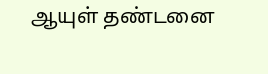ஆயுள் தண்டனை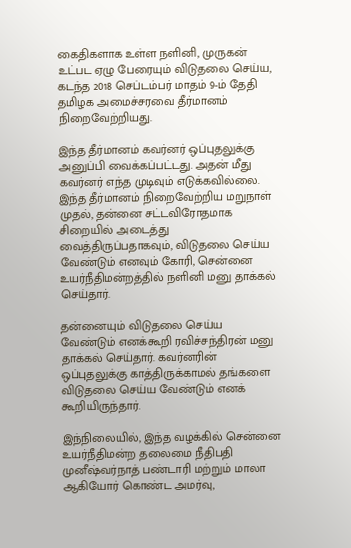கைதிகளாக உள்ள நளினி, முருகன் உட்பட ஏழு பேரையும் விடுதலை செய்ய, கடந்த 2018 செப்டம்பர் மாதம் 9-ம் தேதி தமிழக அமைச்சரவை தீர்மானம் நிறைவேற்றியது.

இந்த தீர்மானம் கவர்னர் ஒப்புதலுக்கு அனுப்பி வைக்கப்பட்டது. அதன் மீது கவர்னர் எந்த முடிவும் எடுக்கவில்லை. இந்த தீர்மானம் நிறைவேற்றிய மறுநாள் முதல், தன்னை சட்டவிரோதமாக சிறையில் அடைத்து வைத்திருப்பதாகவும், விடுதலை செய்ய வேண்டும் எனவும் கோரி, சென்னை உயர்நீதிமன்றத்தில் நளினி மனு தாக்கல் செய்தார்.

தன்னையும் விடுதலை செய்ய வேண்டும் எனக்கூறி ரவிச்சந்திரன் மனு தாக்கல் செய்தார். கவர்னரின் ஒப்புதலுக்கு காத்திருக்காமல் தங்களை விடுதலை செய்ய வேண்டும் எனக் கூறியிருந்தார்.

இந்நிலையில், இந்த வழக்கில் சென்னை உயர்நீதிமன்ற தலைமை நீதிபதி முனீஷ்வர்நாத் பண்டாரி மற்றும் மாலா ஆகியோர் கொண்ட அமர்வு,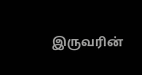இருவரின்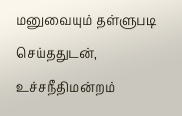மனுவையும் தள்ளுபடி செய்ததுடன், உச்சநீதிமன்றம்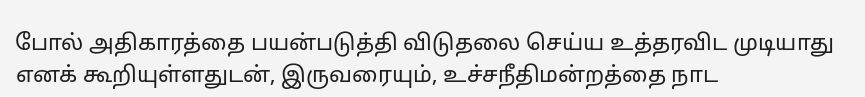போல் அதிகாரத்தை பயன்படுத்தி விடுதலை செய்ய உத்தரவிட முடியாது எனக் கூறியுள்ளதுடன், இருவரையும், உச்சநீதிமன்றத்தை நாட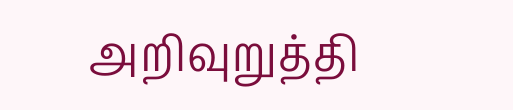அறிவுறுத்தி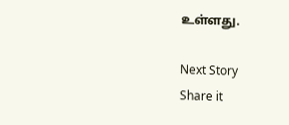உள்ளது.

Next Story
Share it